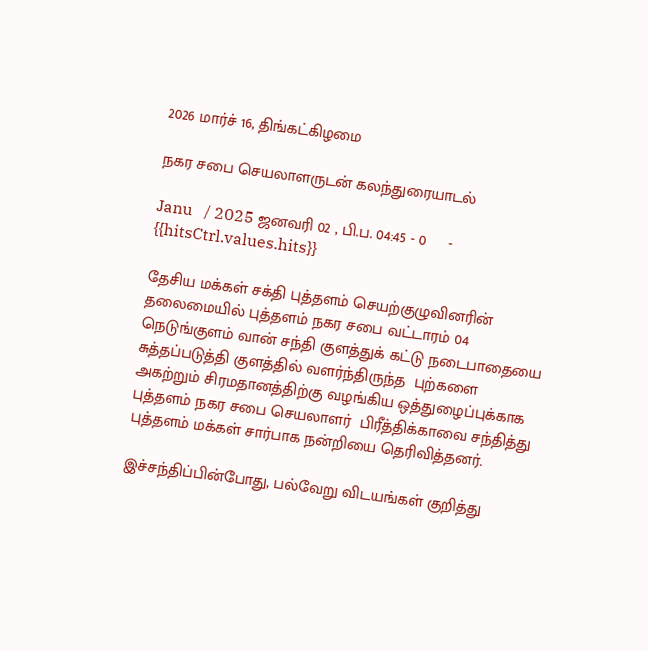2026 மார்ச் 16, திங்கட்கிழமை

நகர சபை செயலாளருடன் கலந்துரையாடல்

Janu   / 2025 ஜனவரி 02 , பி.ப. 04:45 - 0     - {{hitsCtrl.values.hits}}

தேசிய மக்கள் சக்தி புத்தளம் செயற்குழுவினரின் தலைமையில் புத்தளம் நகர சபை வட்டாரம் 04 நெடுங்குளம் வான் சந்தி குளத்துக் கட்டு நடைபாதையை சுத்தப்படுத்தி குளத்தில் வளர்ந்திருந்த  புற்களை அகற்றும் சிரமதானத்திற்கு வழங்கிய ஒத்துழைப்புக்காக புத்தளம் நகர சபை செயலாளர்  பிரீத்திக்காவை சந்தித்து புத்தளம் மக்கள் சார்பாக நன்றியை தெரிவித்தனர்.

இச்சந்திப்பின்போது, பல்வேறு விடயங்கள் குறித்து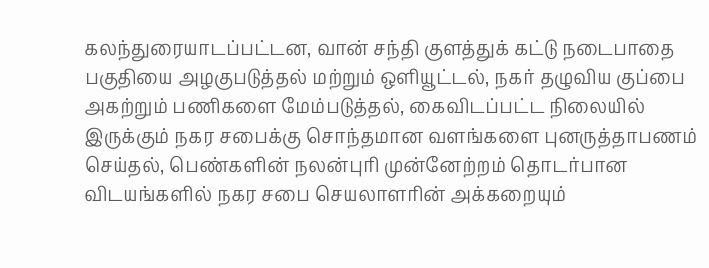கலந்துரையாடப்பட்டன, வான் சந்தி குளத்துக் கட்டு நடைபாதை பகுதியை அழகுபடுத்தல் மற்றும் ஔியூட்டல், நகர் தழுவிய குப்பை அகற்றும் பணிகளை மேம்படுத்தல், கைவிடப்பட்ட நிலையில் இருக்கும் நகர சபைக்கு சொந்தமான வளங்களை புனருத்தாபணம் செய்தல், பெண்களின் நலன்புரி முன்னேற்றம் தொடர்பான விடயங்களில் நகர சபை செயலாளரின் அக்கறையும்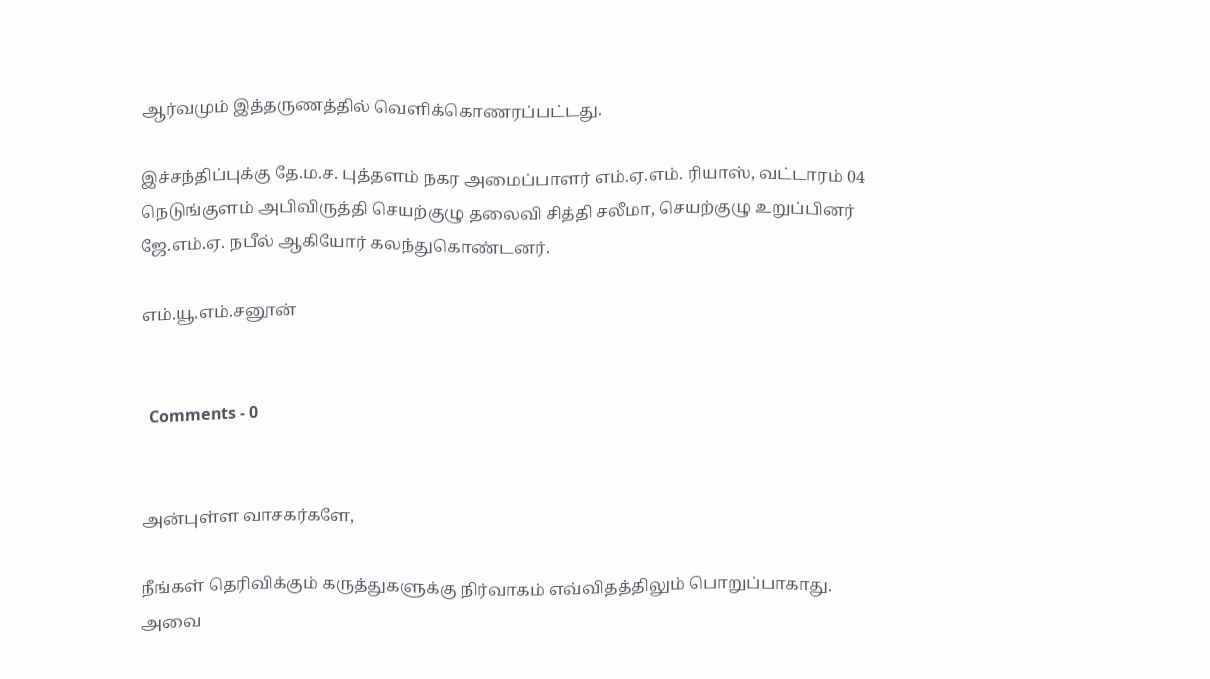ஆர்வமும் இத்தருணத்தில் வெளிக்கொணரப்பட்டது.

இச்சந்திப்புக்கு தே.ம.ச. புத்தளம் நகர அமைப்பாளர் எம்.ஏ.எம். ரியாஸ், வட்டாரம் 04 நெடுங்குளம் அபிவிருத்தி செயற்குழு தலைவி சித்தி சலீமா, செயற்குழு உறுப்பினர் ஜே.எம்.ஏ. நபீல் ஆகியோர் கலந்துகொண்டனர்.

எம்.யூ.எம்.சனூன்


  Comments - 0


அன்புள்ள வாசகர்களே,

நீங்கள் தெரிவிக்கும் கருத்துகளுக்கு நிர்வாகம் எவ்விதத்திலும் பொறுப்பாகாது. அவை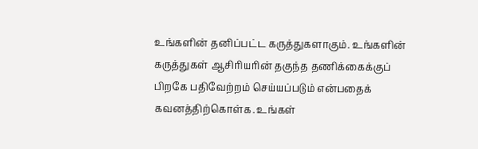உங்களின் தனிப்பட்ட கருத்துகளாகும். உங்களின் கருத்துகள் ஆசிரியரின் தகுந்த தணிக்கைக்குப் பிறகே பதிவேற்றம் செய்யப்படும் என்பதைக் கவனத்திற்கொள்க. உங்கள்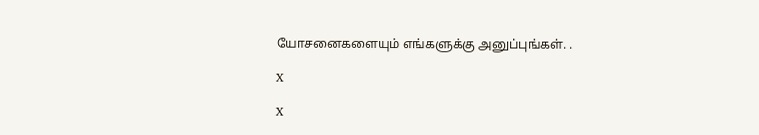யோசனைகளையும் எங்களுக்கு அனுப்புங்கள். .

X

X